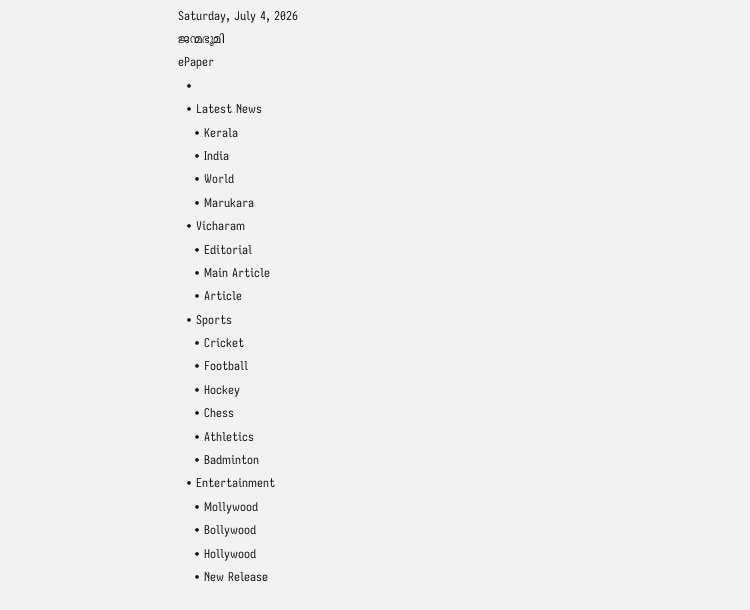Saturday, July 4, 2026
ജന്മഭൂമി
ePaper
  •
  • Latest News
    • Kerala
    • India
    • World
    • Marukara
  • Vicharam
    • Editorial
    • Main Article
    • Article
  • Sports
    • Cricket
    • Football
    • Hockey
    • Chess
    • Athletics
    • Badminton
  • Entertainment
    • Mollywood
    • Bollywood
    • Hollywood
    • New Release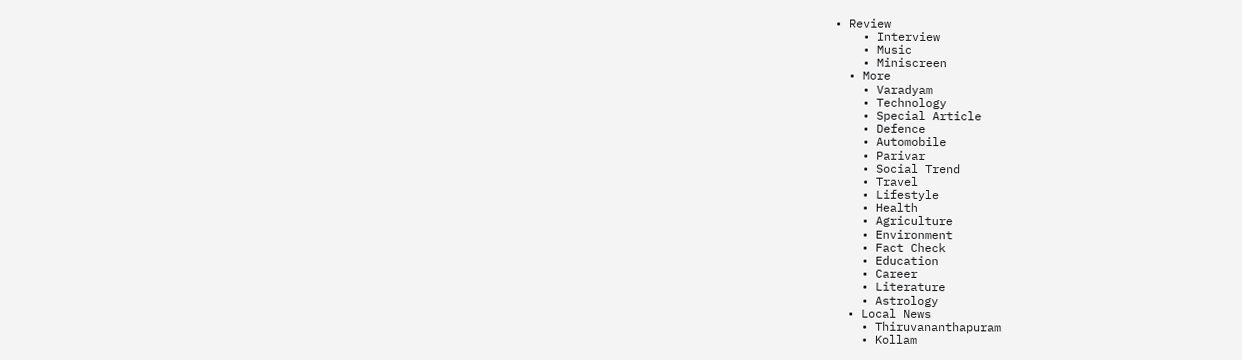• Review
    • Interview
    • Music
    • Miniscreen
  • More
    • Varadyam
    • Technology
    • Special Article
    • Defence
    • Automobile
    • Parivar
    • Social Trend
    • Travel
    • Lifestyle
    • Health
    • Agriculture
    • Environment
    • Fact Check
    • Education
    • Career
    • Literature
    • Astrology
  • Local News
    • Thiruvananthapuram
    • Kollam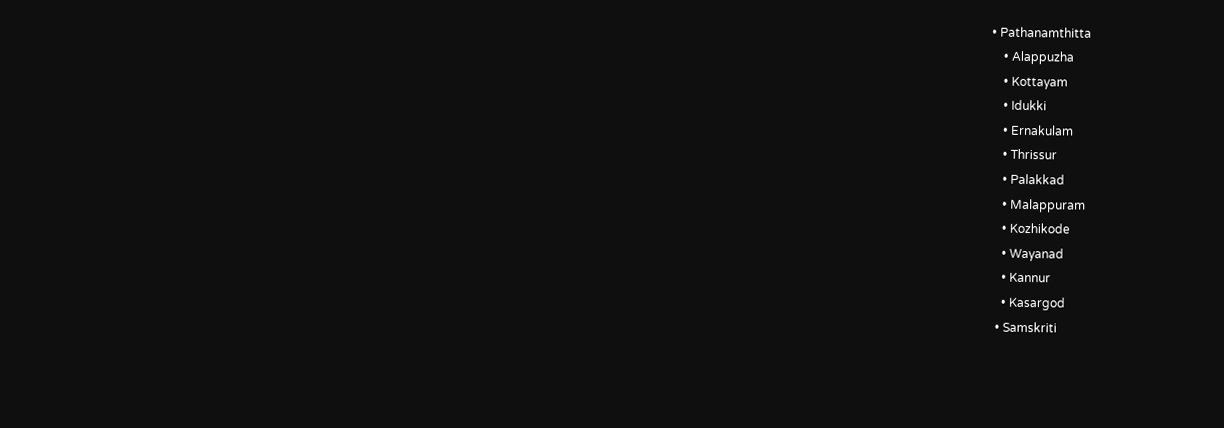• Pathanamthitta
    • Alappuzha
    • Kottayam
    • Idukki
    • Ernakulam
    • Thrissur
    • Palakkad
    • Malappuram
    • Kozhikode
    • Wayanad
    • Kannur
    • Kasargod
  • Samskriti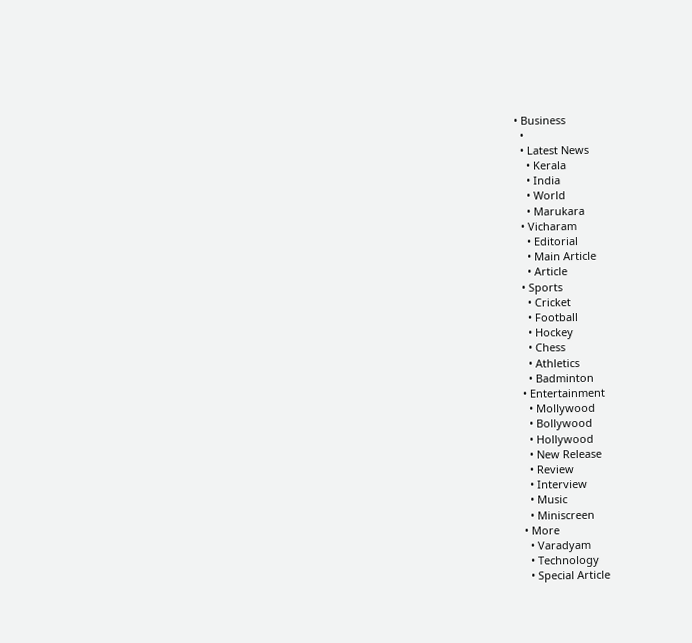• Business
  •
  • Latest News
    • Kerala
    • India
    • World
    • Marukara
  • Vicharam
    • Editorial
    • Main Article
    • Article
  • Sports
    • Cricket
    • Football
    • Hockey
    • Chess
    • Athletics
    • Badminton
  • Entertainment
    • Mollywood
    • Bollywood
    • Hollywood
    • New Release
    • Review
    • Interview
    • Music
    • Miniscreen
  • More
    • Varadyam
    • Technology
    • Special Article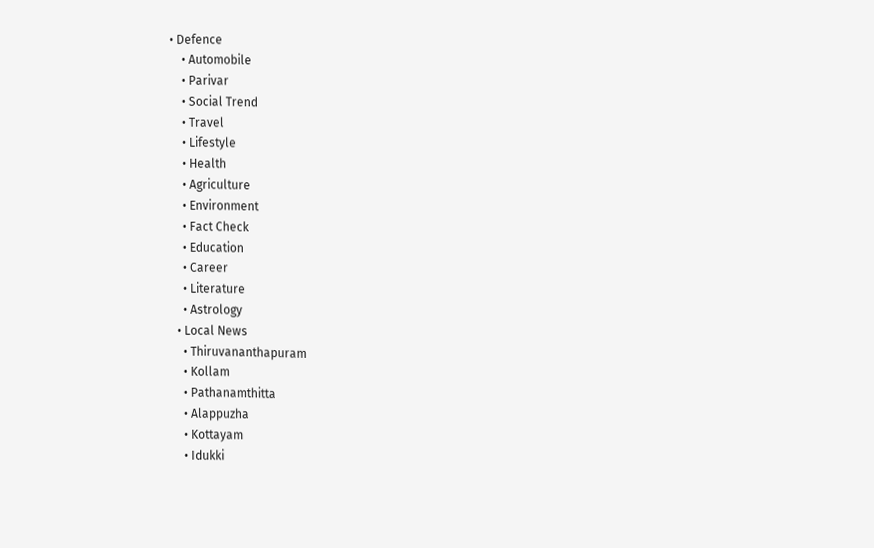• Defence
    • Automobile
    • Parivar
    • Social Trend
    • Travel
    • Lifestyle
    • Health
    • Agriculture
    • Environment
    • Fact Check
    • Education
    • Career
    • Literature
    • Astrology
  • Local News
    • Thiruvananthapuram
    • Kollam
    • Pathanamthitta
    • Alappuzha
    • Kottayam
    • Idukki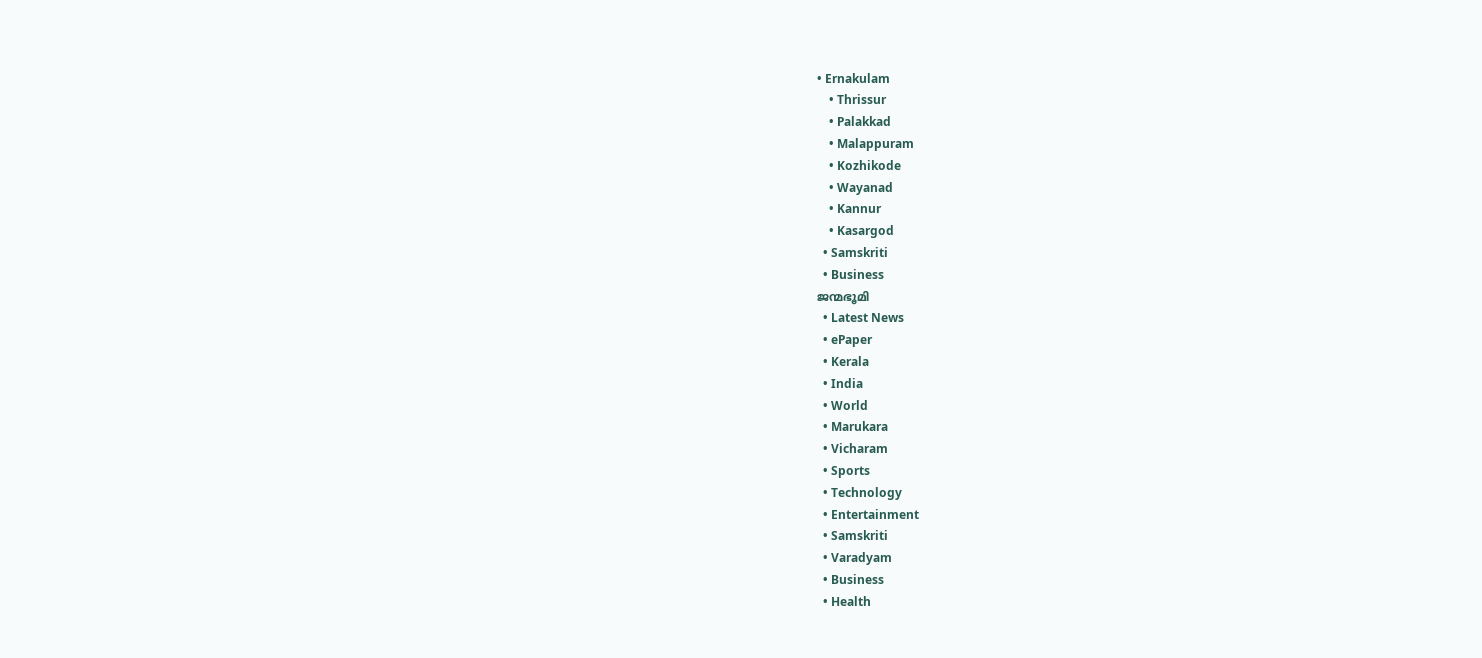• Ernakulam
    • Thrissur
    • Palakkad
    • Malappuram
    • Kozhikode
    • Wayanad
    • Kannur
    • Kasargod
  • Samskriti
  • Business
ജന്മഭൂമി
  • Latest News
  • ePaper
  • Kerala
  • India
  • World
  • Marukara
  • Vicharam
  • Sports
  • Technology
  • Entertainment
  • Samskriti
  • Varadyam
  • Business
  • Health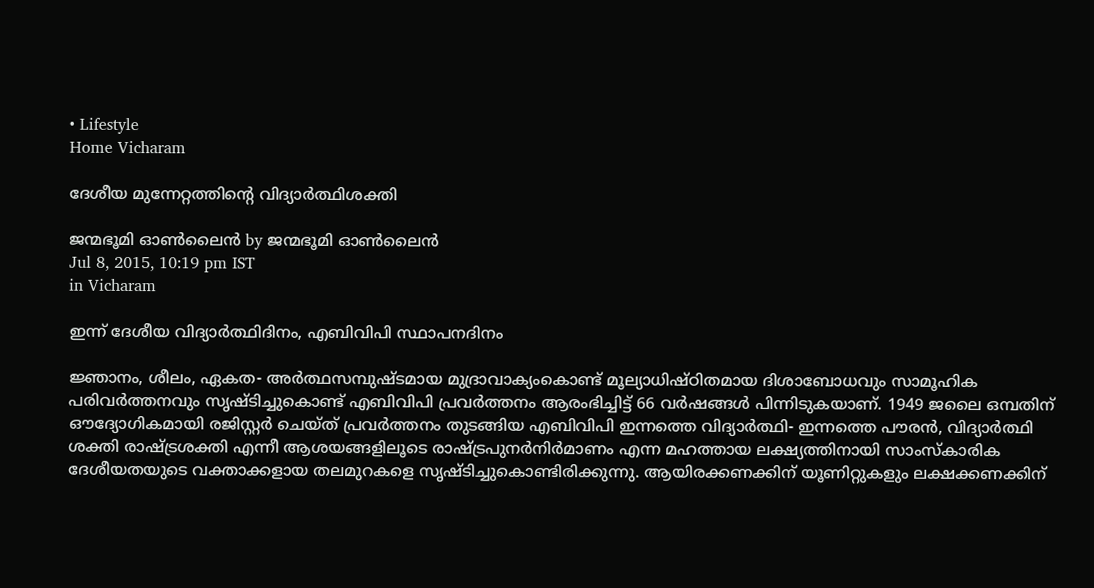• Lifestyle
Home Vicharam

ദേശീയ മുന്നേറ്റത്തിന്റെ വിദ്യാര്‍ത്ഥിശക്തി

ജന്മഭൂമി ഓണ്‍ലൈന്‍ by ജന്മഭൂമി ഓണ്‍ലൈന്‍
Jul 8, 2015, 10:19 pm IST
in Vicharam

ഇന്ന് ദേശീയ വിദ്യാര്‍ത്ഥിദിനം, എബിവിപി സ്ഥാപനദിനം

ജ്ഞാനം, ശീലം, ഏകത- അര്‍ത്ഥസമ്പുഷ്ടമായ മുദ്രാവാക്യംകൊണ്ട് മൂല്യാധിഷ്ഠിതമായ ദിശാബോധവും സാമൂഹിക പരിവര്‍ത്തനവും സൃഷ്ടിച്ചുകൊണ്ട് എബിവിപി പ്രവര്‍ത്തനം ആരംഭിച്ചിട്ട് 66 വര്‍ഷങ്ങള്‍ പിന്നിടുകയാണ്. 1949 ജലൈ ഒമ്പതിന് ഔദ്യോഗികമായി രജിസ്റ്റര്‍ ചെയ്ത് പ്രവര്‍ത്തനം തുടങ്ങിയ എബിവിപി ഇന്നത്തെ വിദ്യാര്‍ത്ഥി- ഇന്നത്തെ പൗരന്‍, വിദ്യാര്‍ത്ഥി ശക്തി രാഷ്‌ട്രശക്തി എന്നീ ആശയങ്ങളിലൂടെ രാഷ്‌ട്രപുനര്‍നിര്‍മാണം എന്ന മഹത്തായ ലക്ഷ്യത്തിനായി സാംസ്‌കാരിക ദേശീയതയുടെ വക്താക്കളായ തലമുറകളെ സൃഷ്ടിച്ചുകൊണ്ടിരിക്കുന്നു. ആയിരക്കണക്കിന് യൂണിറ്റുകളും ലക്ഷക്കണക്കിന്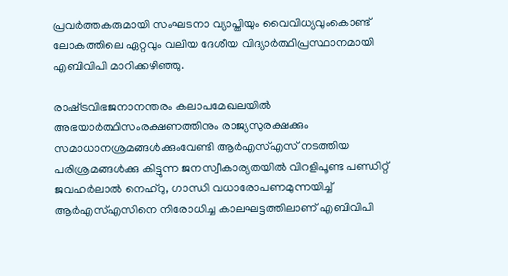പ്രവര്‍ത്തകരുമായി സംഘടനാ വ്യാപ്തിയും വൈവിധ്യവുംകൊണ്ട് ലോകത്തിലെ ഏറ്റവും വലിയ ദേശീയ വിദ്യാര്‍ത്ഥിപ്രസ്ഥാനമായി എബിവിപി മാറിക്കഴിഞ്ഞു.

രാഷ്‌ട്രവിഭജനാനന്തരം കലാപമേഖലയില്‍ അഭയാര്‍ത്ഥിസംരക്ഷണത്തിനും രാജ്യസുരക്ഷക്കും സമാധാനശ്രമങ്ങള്‍ക്കുംവേണ്ടി ആര്‍എസ്എസ് നടത്തിയ പരിശ്രമങ്ങള്‍ക്കു കിട്ടുന്ന ജനസ്വീകാര്യതയില്‍ വിറളിപൂണ്ട പണ്ഡിറ്റ് ജവഹര്‍ലാല്‍ നെഹ്‌റു, ഗാന്ധി വധാരോപണമുന്നയിച്ച് ആര്‍എസ്എസിനെ നിരോധിച്ച കാലഘട്ടത്തിലാണ് എബിവിപി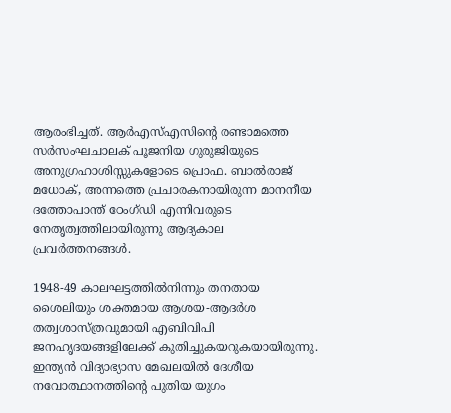ആരംഭിച്ചത്. ആര്‍എസ്എസിന്റെ രണ്ടാമത്തെ സര്‍സംഘചാലക് പൂജനിയ ഗുരുജിയുടെ അനുഗ്രഹാശിസ്സുകളോടെ പ്രൊഫ. ബാല്‍രാജ് മധോക്, അന്നത്തെ പ്രചാരകനായിരുന്ന മാനനീയ ദത്തോപാന്ത് ഠേംഗ്ഡി എന്നിവരുടെ നേതൃത്വത്തിലായിരുന്നു ആദ്യകാല പ്രവര്‍ത്തനങ്ങള്‍.

1948-49 കാലഘട്ടത്തില്‍നിന്നും തനതായ ശൈലിയും ശക്തമായ ആശയ-ആദര്‍ശ തത്വശാസ്ത്രവുമായി എബിവിപി ജനഹൃദയങ്ങളിലേക്ക് കുതിച്ചുകയറുകയായിരുന്നു. ഇന്ത്യന്‍ വിദ്യാഭ്യാസ മേഖലയില്‍ ദേശീയ നവോത്ഥാനത്തിന്റെ പുതിയ യുഗം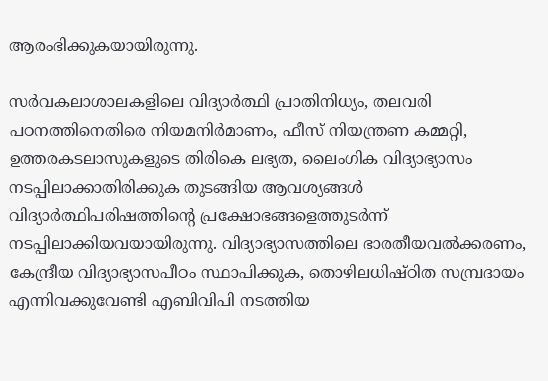ആരംഭിക്കുകയായിരുന്നു.

സര്‍വകലാശാലകളിലെ വിദ്യാര്‍ത്ഥി പ്രാതിനിധ്യം, തലവരി പഠനത്തിനെതിരെ നിയമനിര്‍മാണം, ഫീസ് നിയന്ത്രണ കമ്മറ്റി, ഉത്തരകടലാസുകളുടെ തിരികെ ലഭ്യത, ലൈംഗിക വിദ്യാഭ്യാസം നടപ്പിലാക്കാതിരിക്കുക തുടങ്ങിയ ആവശ്യങ്ങള്‍ വിദ്യാര്‍ത്ഥിപരിഷത്തിന്റെ പ്രക്ഷോഭങ്ങളെത്തുടര്‍ന്ന് നടപ്പിലാക്കിയവയായിരുന്നു. വിദ്യാഭ്യാസത്തിലെ ഭാരതീയവല്‍ക്കരണം, കേന്ദ്രീയ വിദ്യാഭ്യാസപീഠം സ്ഥാപിക്കുക, തൊഴിലധിഷ്ഠിത സമ്പ്രദായം എന്നിവക്കുവേണ്ടി എബിവിപി നടത്തിയ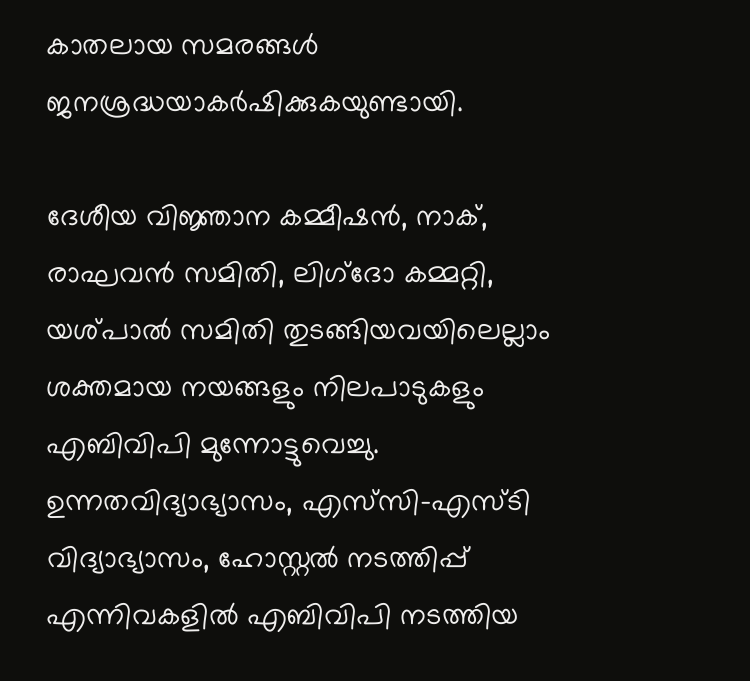കാതലായ സമരങ്ങള്‍ ജനശ്രദ്ധയാകര്‍ഷിക്കുകയുണ്ടായി.

ദേശീയ വിജ്ഞാന കമ്മീഷന്‍, നാക്, രാഘവന്‍ സമിതി, ലിഗ്‌ദോ കമ്മറ്റി, യശ്പാല്‍ സമിതി തുടങ്ങിയവയിലെല്ലാം ശക്തമായ നയങ്ങളും നിലപാടുകളും എബിവിപി മുന്നോട്ടുവെച്ചു. ഉന്നതവിദ്യാഭ്യാസം, എസ്‌സി-എസ്ടി വിദ്യാഭ്യാസം, ഹോസ്റ്റല്‍ നടത്തിപ്പ് എന്നിവകളില്‍ എബിവിപി നടത്തിയ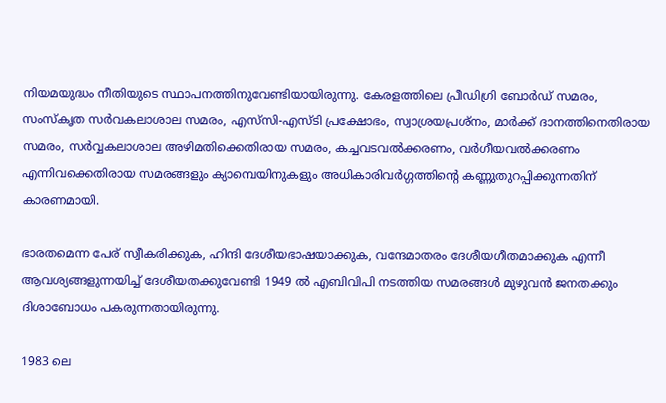നിയമയുദ്ധം നീതിയുടെ സ്ഥാപനത്തിനുവേണ്ടിയായിരുന്നു. കേരളത്തിലെ പ്രീഡിഗ്രി ബോര്‍ഡ് സമരം, സംസ്‌കൃത സര്‍വകലാശാല സമരം, എസ്‌സി-എസ്ടി പ്രക്ഷോഭം, സ്വാശ്രയപ്രശ്‌നം, മാര്‍ക്ക് ദാനത്തിനെതിരായ സമരം, സര്‍വ്വകലാശാല അഴിമതിക്കെതിരായ സമരം, കച്ചവടവല്‍ക്കരണം, വര്‍ഗീയവല്‍ക്കരണം എന്നിവക്കെതിരായ സമരങ്ങളും ക്യാമ്പെയിനുകളും അധികാരിവര്‍ഗ്ഗത്തിന്റെ കണ്ണുതുറപ്പിക്കുന്നതിന് കാരണമായി.

ഭാരതമെന്ന പേര് സ്വീകരിക്കുക, ഹിന്ദി ദേശീയഭാഷയാക്കുക, വന്ദേമാതരം ദേശീയഗീതമാക്കുക എന്നീ ആവശ്യങ്ങളുന്നയിച്ച് ദേശീയതക്കുവേണ്ടി 1949 ല്‍ എബിവിപി നടത്തിയ സമരങ്ങള്‍ മുഴുവന്‍ ജനതക്കും ദിശാബോധം പകരുന്നതായിരുന്നു.

1983 ലെ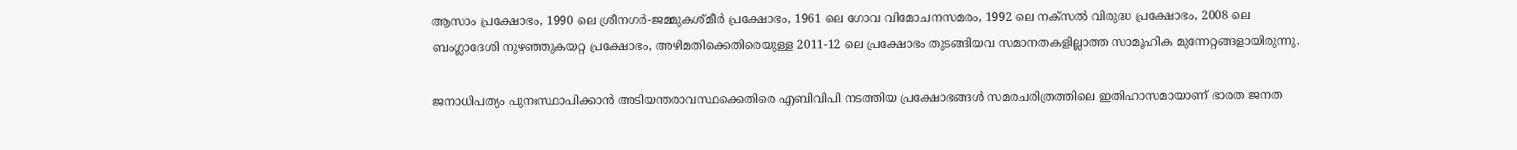ആസാം പ്രക്ഷോഭം, 1990 ലെ ശ്രീനഗര്‍-ജമ്മുകശ്മീര്‍ പ്രക്ഷോഭം, 1961 ലെ ഗോവ വിമോചനസമരം, 1992 ലെ നക്‌സല്‍ വിരുദ്ധ പ്രക്ഷോഭം, 2008 ലെ ബംഗ്ലാദേശി നുഴഞ്ഞുകയറ്റ പ്രക്ഷോഭം, അഴിമതിക്കെതിരെയുള്ള 2011-12 ലെ പ്രക്ഷോഭം തുടങ്ങിയവ സമാനതകളില്ലാത്ത സാമൂഹിക മുന്നേറ്റങ്ങളായിരുന്നു.

ജനാധിപത്യം പുനഃസ്ഥാപിക്കാന്‍ അടിയന്തരാവസ്ഥക്കെതിരെ എബിവിപി നടത്തിയ പ്രക്ഷോഭങ്ങള്‍ സമരചരിത്രത്തിലെ ഇതിഹാസമായാണ് ഭാരത ജനത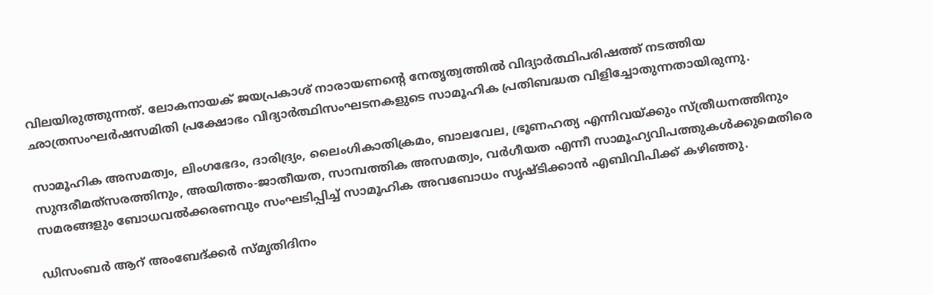വിലയിരുത്തുന്നത്. ലോകനായക് ജയപ്രകാശ് നാരായണന്റെ നേതൃത്വത്തില്‍ വിദ്യാര്‍ത്ഥിപരിഷത്ത് നടത്തിയ ഛാത്രസംഘര്‍ഷസമിതി പ്രക്ഷോഭം വിദ്യാര്‍ത്ഥിസംഘടനകളുടെ സാമൂഹിക പ്രതിബദ്ധത വിളിച്ചോതുന്നതായിരുന്നു.

സാമൂഹിക അസമത്വം, ലിംഗഭേദം, ദാരിദ്ര്യം, ലൈംഗികാതിക്രമം, ബാലവേല, ഭ്രൂണഹത്യ എന്നിവയ്‌ക്കും സ്ത്രീധനത്തിനും സുന്ദരീമത്‌സരത്തിനും, അയിത്തം-ജാതീയത, സാമ്പത്തിക അസമത്വം, വര്‍ഗീയത എന്നീ സാമൂഹ്യവിപത്തുകള്‍ക്കുമെതിരെ സമരങ്ങളും ബോധവല്‍ക്കരണവും സംഘടിപ്പിച്ച് സാമൂഹിക അവബോധം സൃഷ്ടിക്കാന്‍ എബിവിപിക്ക് കഴിഞ്ഞു.

ഡിസംബര്‍ ആറ് അംബേദ്ക്കര്‍ സ്മൃതിദിനം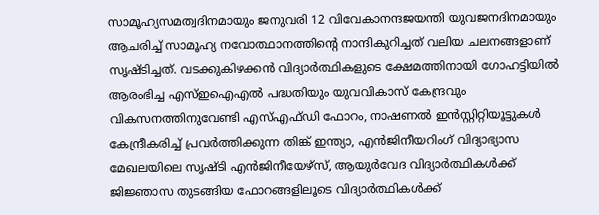സാമൂഹ്യസമത്വദിനമായും ജനുവരി 12 വിവേകാനന്ദജയന്തി യുവജനദിനമായും ആചരിച്ച് സാമൂഹ്യ നവോത്ഥാനത്തിന്റെ നാന്ദികുറിച്ചത് വലിയ ചലനങ്ങളാണ് സൃഷ്ടിച്ചത്. വടക്കുകിഴക്കന്‍ വിദ്യാര്‍ത്ഥികളുടെ ക്ഷേമത്തിനായി ഗോഹട്ടിയില്‍ ആരംഭിച്ച എസ്ഇഐഎല്‍ പദ്ധതിയും യുവവികാസ് കേന്ദ്രവും വികസനത്തിനുവേണ്ടി എസ്എഫ്ഡി ഫോറം, നാഷണല്‍ ഇന്‍സ്റ്റിറ്റിയൂട്ടുകള്‍ കേന്ദ്രീകരിച്ച് പ്രവര്‍ത്തിക്കുന്ന തിങ്ക് ഇന്ത്യാ, എന്‍ജിനീയറിംഗ് വിദ്യാഭ്യാസ മേഖലയിലെ സൃഷ്ടി എന്‍ജിനീയേഴ്‌സ്, ആയുര്‍വേദ വിദ്യാര്‍ത്ഥികള്‍ക്ക് ജിജ്ഞാസ തുടങ്ങിയ ഫോറങ്ങളിലൂടെ വിദ്യാര്‍ത്ഥികള്‍ക്ക്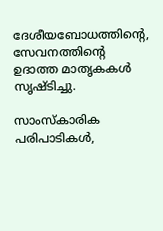ദേശീയബോധത്തിന്റെ, സേവനത്തിന്റെ ഉദാത്ത മാതൃകകള്‍ സൃഷ്ടിച്ചു.

സാംസ്‌കാരിക പരിപാടികള്‍,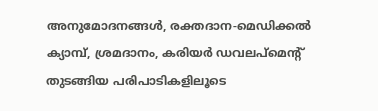അനുമോദനങ്ങള്‍, രക്തദാന-മെഡിക്കല്‍ ക്യാമ്പ്, ശ്രമദാനം, കരിയര്‍ ഡവലപ്‌മെന്റ് തുടങ്ങിയ പരിപാടികളിലൂടെ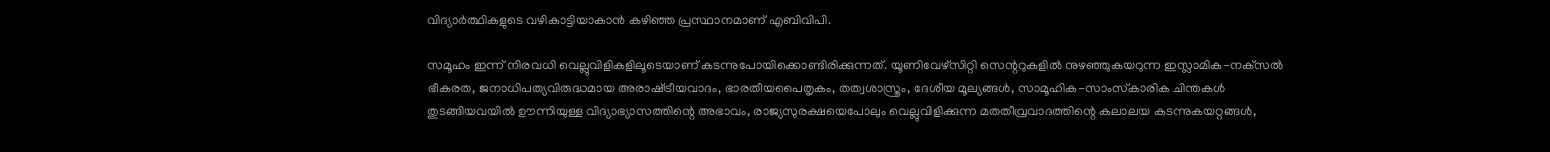വിദ്യാര്‍ത്ഥികളുടെ വഴികാട്ടിയാകാന്‍ കഴിഞ്ഞ പ്രസ്ഥാനമാണ് എബിവിപി.

സമൂഹം ഇന്ന് നിരവധി വെല്ലുവിളികളിലൂടെയാണ് കടന്നുപോയിക്കൊണ്ടിരിക്കുന്നത്. യൂണിവേഴ്‌സിറ്റി സെന്ററുകളില്‍ നുഴഞ്ഞുകയറുന്ന ഇസ്ലാമിക-നക്‌സല്‍ ഭീകരത, ജനാധിപത്യവിരുദ്ധമായ അരാഷ്‌ട്രീയവാദം, ഭാരതീയപൈതൃകം, തത്വശാസ്ത്രം, ദേശീയ മൂല്യങ്ങള്‍, സാമൂഹിക-സാംസ്‌കാരിക ചിന്തകള്‍ തുടങ്ങിയവയില്‍ ഊന്നിയുള്ള വിദ്യാഭ്യാസത്തിന്റെ അഭാവം, രാജ്യസുരക്ഷയെപോലും വെല്ലുവിളിക്കുന്ന മതതീവ്രവാദത്തിന്റെ കലാലയ കടന്നുകയറ്റങ്ങള്‍,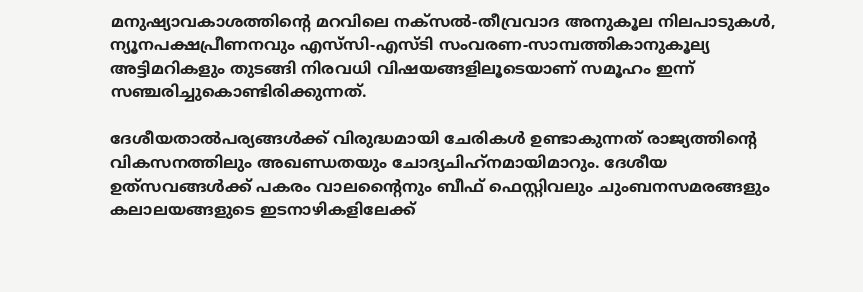മനുഷ്യാവകാശത്തിന്റെ മറവിലെ നക്‌സല്‍-തീവ്രവാദ അനുകൂല നിലപാടുകള്‍, ന്യൂനപക്ഷപ്രീണനവും എസ്‌സി-എസ്ടി സംവരണ-സാമ്പത്തികാനുകൂല്യ അട്ടിമറികളും തുടങ്ങി നിരവധി വിഷയങ്ങളിലൂടെയാണ് സമൂഹം ഇന്ന് സഞ്ചരിച്ചുകൊണ്ടിരിക്കുന്നത്.

ദേശീയതാല്‍പര്യങ്ങള്‍ക്ക് വിരുദ്ധമായി ചേരികള്‍ ഉണ്ടാകുന്നത് രാജ്യത്തിന്റെ വികസനത്തിലും അഖണ്ഡതയും ചോദ്യചിഹ്‌നമായിമാറും. ദേശീയ ഉത്‌സവങ്ങള്‍ക്ക് പകരം വാലന്റൈനും ബീഫ് ഫെസ്റ്റിവലും ചുംബനസമരങ്ങളും കലാലയങ്ങളുടെ ഇടനാഴികളിലേക്ക്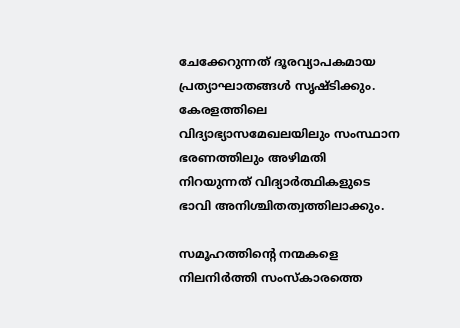ചേക്കേറുന്നത് ദൂരവ്യാപകമായ പ്രത്യാഘാതങ്ങള്‍ സൃഷ്ടിക്കും. കേരളത്തിലെ വിദ്യാഭ്യാസമേഖലയിലും സംസ്ഥാന ഭരണത്തിലും അഴിമതി നിറയുന്നത് വിദ്യാര്‍ത്ഥികളുടെ ഭാവി അനിശ്ചിതത്വത്തിലാക്കും.

സമൂഹത്തിന്റെ നന്മകളെ നിലനിര്‍ത്തി സംസ്‌കാരത്തെ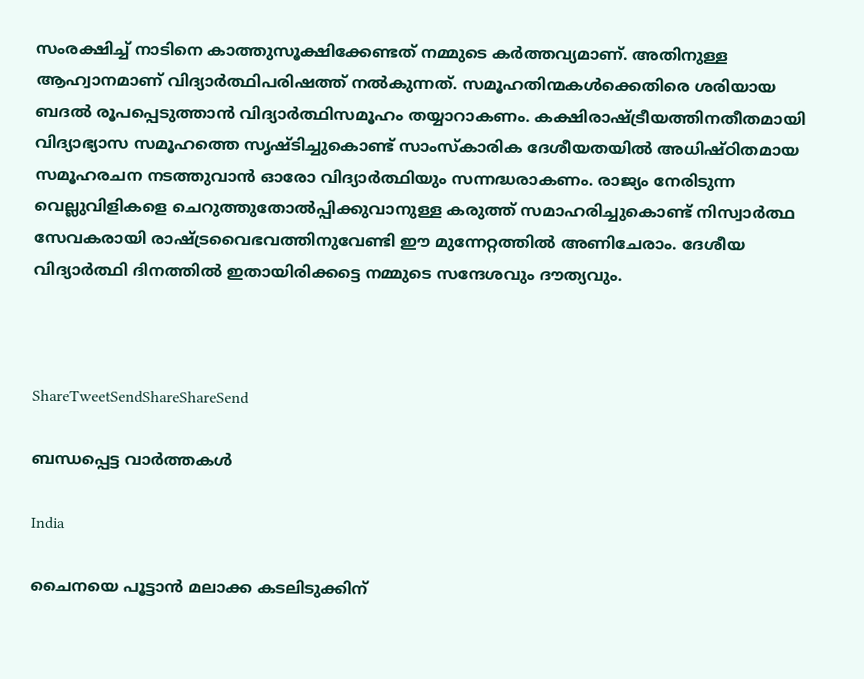സംരക്ഷിച്ച് നാടിനെ കാത്തുസൂക്ഷിക്കേണ്ടത് നമ്മുടെ കര്‍ത്തവ്യമാണ്. അതിനുള്ള ആഹ്വാനമാണ് വിദ്യാര്‍ത്ഥിപരിഷത്ത് നല്‍കുന്നത്. സമൂഹതിന്മകള്‍ക്കെതിരെ ശരിയായ ബദല്‍ രൂപപ്പെടുത്താന്‍ വിദ്യാര്‍ത്ഥിസമൂഹം തയ്യാറാകണം. കക്ഷിരാഷ്‌ട്രീയത്തിനതീതമായി വിദ്യാഭ്യാസ സമൂഹത്തെ സൃഷ്ടിച്ചുകൊണ്ട് സാംസ്‌കാരിക ദേശീയതയില്‍ അധിഷ്ഠിതമായ സമൂഹരചന നടത്തുവാന്‍ ഓരോ വിദ്യാര്‍ത്ഥിയും സന്നദ്ധരാകണം. രാജ്യം നേരിടുന്ന വെല്ലുവിളികളെ ചെറുത്തുതോല്‍പ്പിക്കുവാനുള്ള കരുത്ത് സമാഹരിച്ചുകൊണ്ട് നിസ്വാര്‍ത്ഥ സേവകരായി രാഷ്‌ട്രവൈഭവത്തിനുവേണ്ടി ഈ മുന്നേറ്റത്തില്‍ അണിചേരാം. ദേശീയ വിദ്യാര്‍ത്ഥി ദിനത്തില്‍ ഇതായിരിക്കട്ടെ നമ്മുടെ സന്ദേശവും ദൗത്യവും.



ShareTweetSendShareShareSend

ബന്ധപ്പെട്ട വാര്‍ത്തകള്‍

India

ചൈനയെ പൂട്ടാൻ മലാക്ക കടലിടുക്കിന്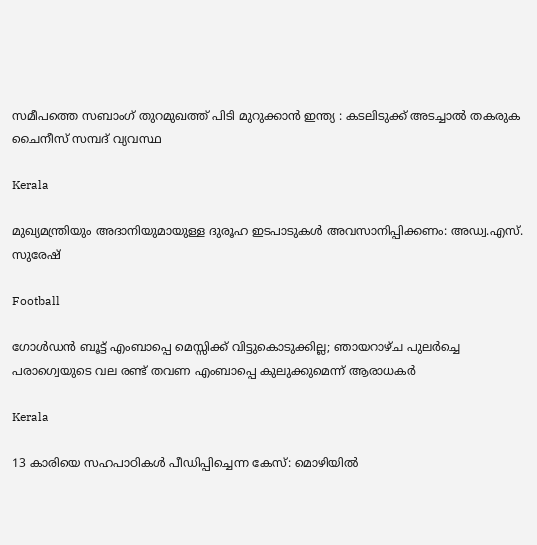സമീപത്തെ സബാംഗ് തുറമുഖത്ത് പിടി മുറുക്കാൻ ഇന്ത്യ : കടലിടുക്ക് അടച്ചാൽ തകരുക ചൈനീസ് സമ്പദ് വ്യവസ്ഥ

Kerala

മുഖ്യമന്ത്രിയും അദാനിയുമായുള്ള ദുരൂഹ ഇടപാടുകൾ അവസാനിപ്പിക്കണം: അഡ്വ.എസ്. സുരേഷ്

Football

ഗോള്‍ഡന്‍ ബൂട്ട് എംബാപ്പെ മെസ്സിക്ക് വിട്ടുകൊടുക്കില്ല; ഞായറാഴ്ച പുലര്‍ച്ചെ പരാഗ്വെയുടെ വല രണ്ട് തവണ എംബാപ്പെ കുലുക്കുമെന്ന് ആരാധകര്‍

Kerala

13 കാരിയെ സഹപാഠികള്‍ പീഡിപ്പിച്ചെന്ന കേസ്: മൊഴിയില്‍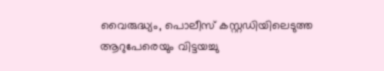വൈരുദ്ധ്യം, പൊലീസ് കസ്റ്റഡിയിലെടുത്ത ആറുപേരെയും വിട്ടയച്ചു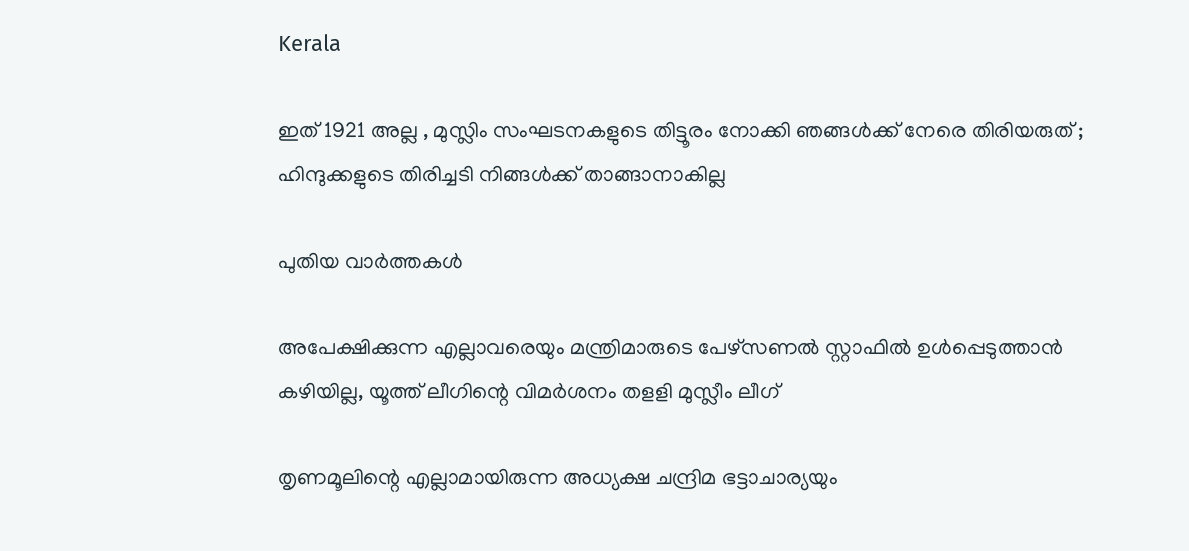Kerala

ഇത് 1921 അല്ല , മുസ്ലിം സംഘടനകളുടെ തിട്ടൂരം നോക്കി ഞങ്ങൾക്ക് നേരെ തിരിയരുത് ; ഹിന്ദുക്കളുടെ തിരിച്ചടി നിങ്ങൾക്ക് താങ്ങാനാകില്ല

പുതിയ വാര്‍ത്തകള്‍

അപേക്ഷിക്കുന്ന എല്ലാവരെയും മന്ത്രിമാരുടെ പേഴ്‌സണല്‍ സ്റ്റാഫില്‍ ഉള്‍പ്പെടുത്താന്‍ കഴിയില്ല, യൂത്ത് ലീഗിന്റെ വിമര്‍ശനം തളളി മുസ്ലീം ലീഗ്

തൃണമൂലിന്റെ എല്ലാമായിരുന്ന അധ്യക്ഷ ചന്ദ്രിമ ഭട്ടാചാര്യയും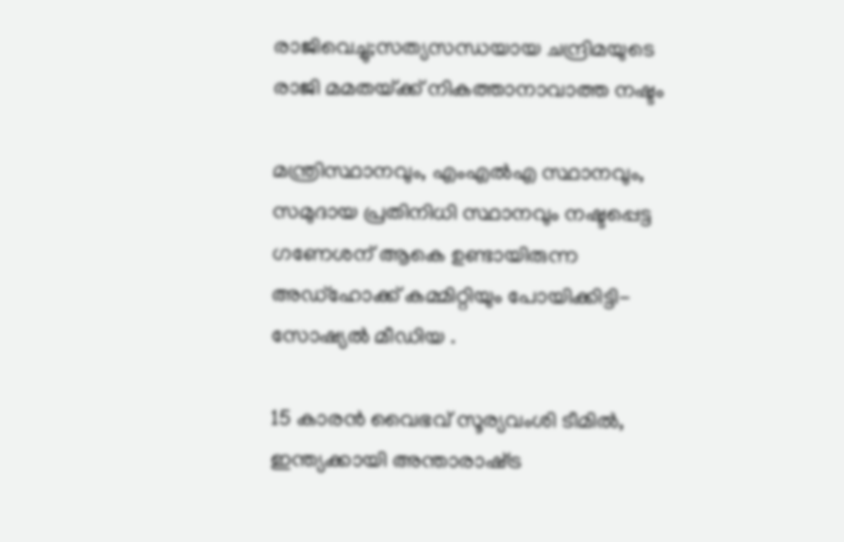രാജിവെച്ചു;സത്യസന്ധയായ ചന്ദ്രിമയുടെ രാജി മമതയ്‌ക്ക് നികത്താനാവാത്ത നഷ്ടം

മന്ത്രിസ്ഥാനവും, എംഎൽഎ സ്ഥാനവും, സമുദായ പ്രതിനിധി സ്ഥാനവും നഷ്ടപ്പെട്ട ഗണേശന് ആകെ ഉണ്ടായിരുന്ന അഡ്ഹോക്ക് കമ്മിറ്റിയും പോയിക്കിട്ടി- സോഷ്യൽ മീഡിയ .

15 കാരന്‍ വൈഭവ് സൂര്യവംശി ടീമില്‍, ഇന്ത്യക്കായി അന്താരാഷ്‌ട്ര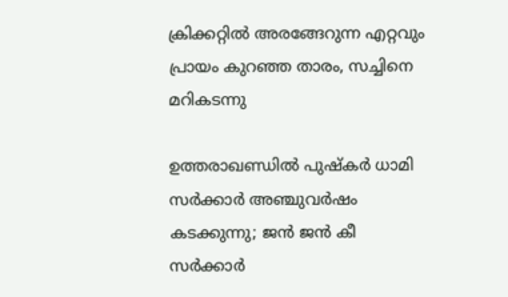ക്രിക്കറ്റില്‍ അരങ്ങേറുന്ന എറ്റവും പ്രായം കുറഞ്ഞ താരം, സച്ചിനെ മറികടന്നു

ഉത്തരാഖണ്ഡിൽ പുഷ്‌കർ ധാമി സർക്കാർ അഞ്ചുവർഷം കടക്കുന്നു; ജൻ ജൻ കീ സർക്കാർ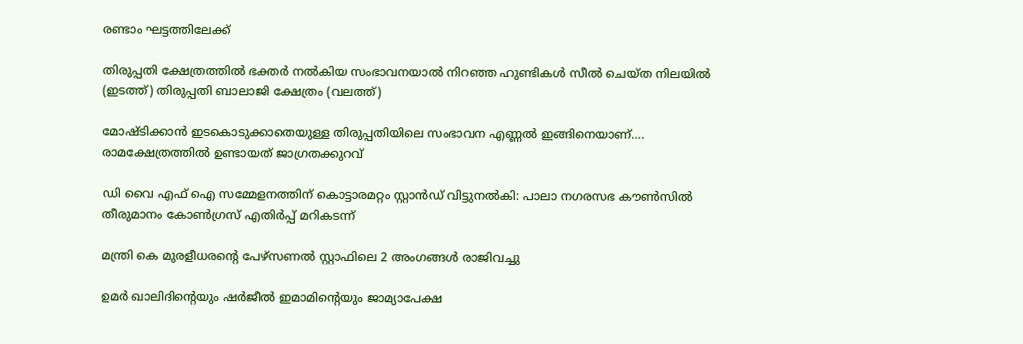രണ്ടാം ഘട്ടത്തിലേക്ക്

തിരുപ്പതി ക്ഷേത്രത്തില്‍ ഭക്തര്‍ നല്‍കിയ സംഭാവനയാല്‍ നിറഞ്ഞ ഹുണ്ടികള്‍ സീല്‍ ചെയ്ത നിലയില്‍ (ഇടത്ത്) തിരുപ്പതി ബാലാജി ക്ഷേത്രം (വലത്ത്)

മോഷ്ടിക്കാന്‍ ഇടകൊടുക്കാതെയുള്ള തിരുപ്പതിയിലെ സംഭാവന എണ്ണല്‍ ഇങ്ങിനെയാണ്…. രാമക്ഷേത്രത്തില്‍ ഉണ്ടായത് ജാഗ്രതക്കുറവ്

ഡി വൈ എഫ് ഐ സമ്മേളനത്തിന് കൊട്ടാരമറ്റം സ്റ്റാന്‍ഡ് വിട്ടുനല്‍കി: പാലാ നഗരസഭ കൗണ്‍സില്‍ തീരുമാനം കോണ്‍ഗ്രസ് എതിര്‍പ്പ് മറികടന്ന്

മന്ത്രി കെ മുരളീധരന്റെ പേഴ്‌സണല്‍ സ്റ്റാഫിലെ 2 അംഗങ്ങള്‍ രാജിവച്ചു

ഉമര്‍ ഖാലിദിന്റെയും ഷര്‍ജീല്‍ ഇമാമിന്റെയും ജാമ്യാപേക്ഷ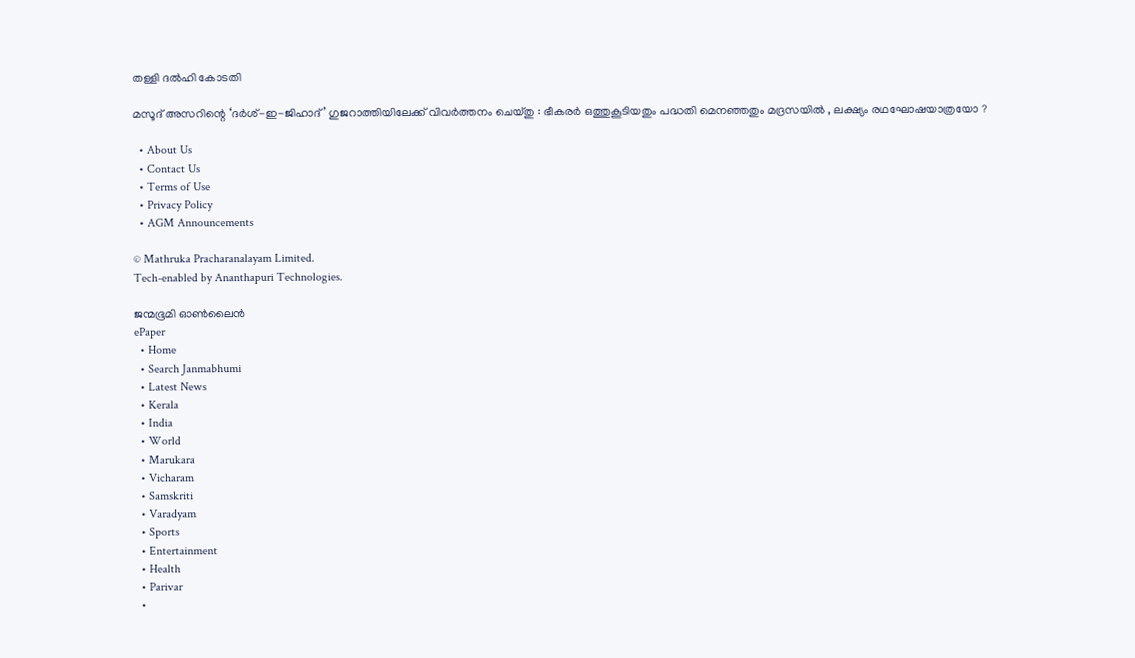തള്ളി ദല്‍ഹി കോടതി

മസൂദ് അസറിന്റെ ‘ദർശ്-ഇ-ജിഹാദ്’ ഗുജറാത്തിയിലേക്ക് വിവർത്തനം ചെയ്തു : ഭീകരർ ഒത്തുകൂടിയതും പദ്ധതി മെനഞ്ഞതും മദ്രസയിൽ , ലക്ഷ്യം രഥഘോഷയാത്രയോ ?

  • About Us
  • Contact Us
  • Terms of Use
  • Privacy Policy
  • AGM Announcements

© Mathruka Pracharanalayam Limited.
Tech-enabled by Ananthapuri Technologies.

ജന്മഭൂമി ഓണ്‍ലൈന്‍
ePaper
  • Home
  • Search Janmabhumi
  • Latest News
  • Kerala
  • India
  • World
  • Marukara
  • Vicharam
  • Samskriti
  • Varadyam
  • Sports
  • Entertainment
  • Health
  • Parivar
  •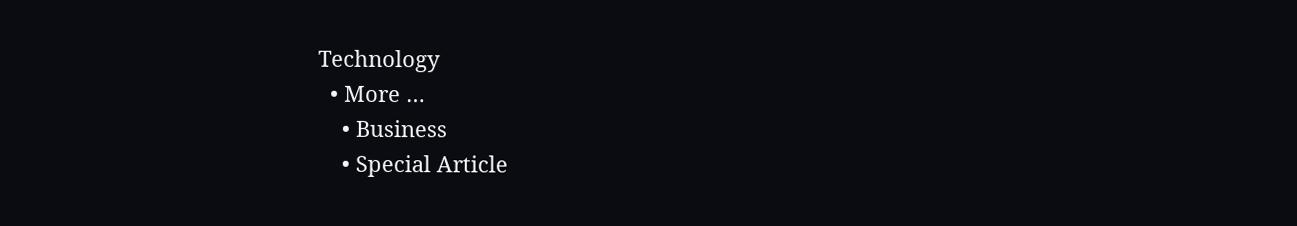Technology
  • More …
    • Business
    • Special Article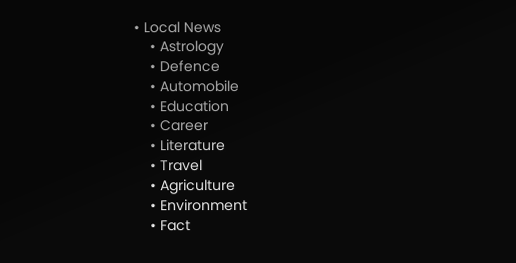• Local News
    • Astrology
    • Defence
    • Automobile
    • Education
    • Career
    • Literature
    • Travel
    • Agriculture
    • Environment
    • Fact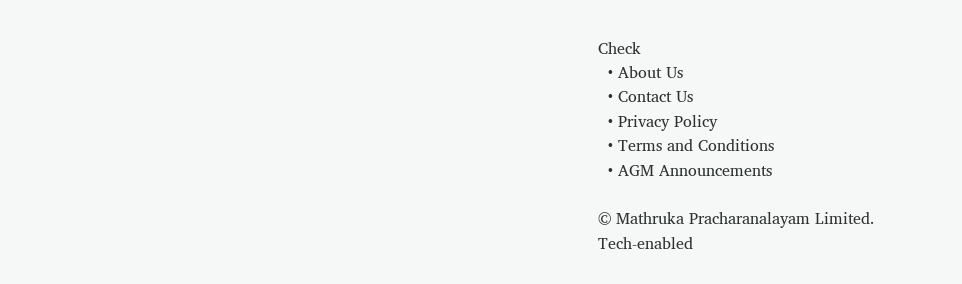Check
  • About Us
  • Contact Us
  • Privacy Policy
  • Terms and Conditions
  • AGM Announcements

© Mathruka Pracharanalayam Limited.
Tech-enabled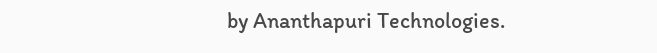by Ananthapuri Technologies.